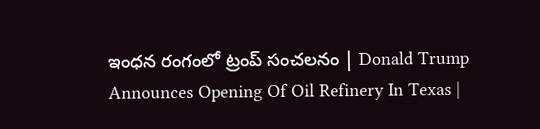ఇంధన రంగంలో ట్రంప్‌ సంచలనం | Donald Trump Announces Opening Of Oil Refinery In Texas |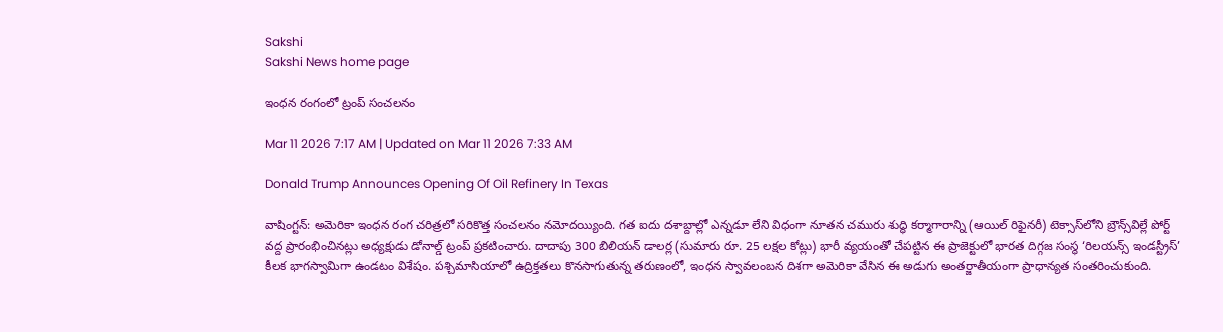Sakshi
Sakshi News home page

ఇంధన రంగంలో ట్రంప్‌ సంచలనం

Mar 11 2026 7:17 AM | Updated on Mar 11 2026 7:33 AM

Donald Trump Announces Opening Of Oil Refinery In Texas

వాషింగ్టన్‌: అమెరికా ఇంధన రంగ చరిత్రలో సరికొత్త సంచలనం నమోదయ్యింది. గత ఐదు దశాబ్దాల్లో ఎన్నడూ లేని విధంగా నూతన చమురు శుద్ధి కర్మాగారాన్ని (ఆయిల్‌ రిఫైనరీ) టెక్సాస్‌లోని బ్రౌన్స్‌విల్లే పోర్ట్ వద్ద ప్రారంభించినట్లు అధ్యక్షుడు డోనాల్డ్ ట్రంప్ ప్రకటించారు. దాదాపు 300 బిలియన్ డాలర్ల (సుమారు రూ. 25 లక్షల కోట్లు) భారీ వ్యయంతో చేపట్టిన ఈ ప్రాజెక్టులో భారత దిగ్గజ సంస్థ ‘రిలయన్స్ ఇండస్ట్రీస్’ కీలక భాగస్వామిగా ఉండటం విశేషం. పశ్చిమాసియాలో ఉద్రిక్తతలు కొనసాగుతున్న తరుణంలో, ఇంధన స్వావలంబన దిశగా అమెరికా వేసిన ఈ అడుగు అంతర్జాతీయంగా ప్రాధాన్యత సంతరించుకుంది.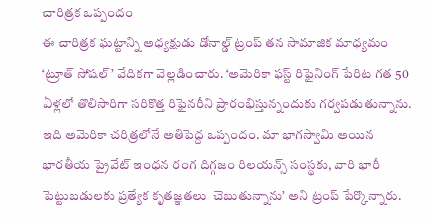చారిత్రక ఒప్పందం
ఈ చారిత్రక ఘట్టాన్ని అధ్యక్షుడు డోనాల్డ్ ట్రంప్ తన సామాజిక మాధ్యమం ‘ట్రూత్ సోషల్’ వేదికగా వెల్లడించారు. ‘అమెరికా ఫస్ట్ రిఫైనింగ్ పేరిట గత 50 ఏళ్లలో తొలిసారిగా సరికొత్త రిఫైనరీని ప్రారంభిస్తున్నందుకు గర్వపడుతున్నాను. ఇది అమెరికా చరిత్రలోనే అతిపెద్ద ఒప్పందం. మా భాగస్వామి అయిన భారతీయ ప్రైవేట్ ఇంధన రంగ దిగ్గజం రిలయన్స్ సంస్థకు, వారి భారీ పెట్టుబడులకు ప్రత్యేక కృతజ్ఞతలు  చెబుతున్నాను’ అని ట్రంప్‌ పేర్కొన్నారు.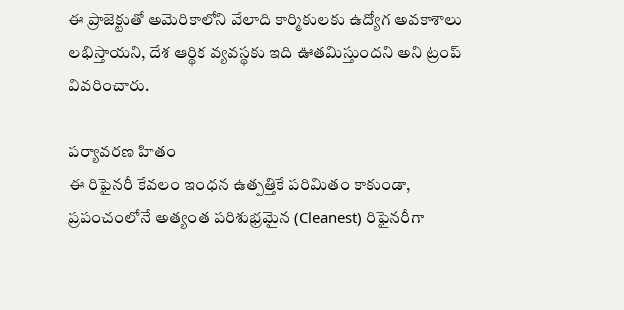ఈ ప్రాజెక్టుతో అమెరికాలోని వేలాది కార్మికులకు ఉద్యోగ అవకాశాలు లభిస్తాయని, దేశ ఆర్థిక వ్యవస్థకు ఇది ఊతమిస్తుందని అని ట్రంప్‌ వివరించారు.

పర్యావరణ హితం
ఈ రిఫైనరీ కేవలం ఇంధన ఉత్పత్తికే పరిమితం కాకుండా, ప్రపంచంలోనే అత్యంత పరిశుభ్రమైన (Cleanest) రిఫైనరీగా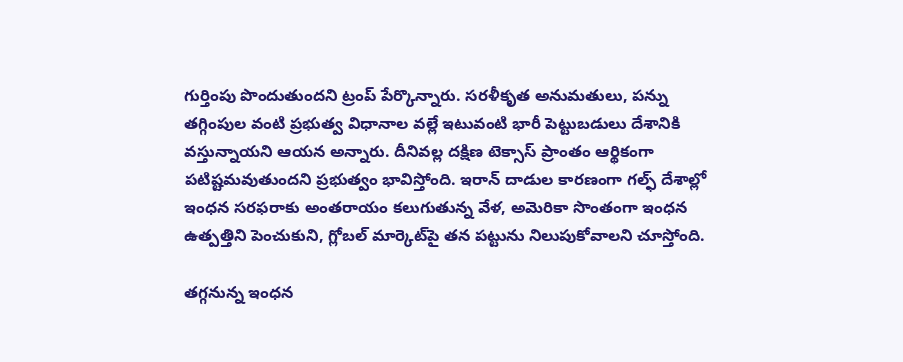గుర్తింపు పొందుతుందని ట్రంప్ పేర్కొన్నారు. సరళీకృత అనుమతులు, పన్ను తగ్గింపుల వంటి ప్రభుత్వ విధానాల వల్లే ఇటువంటి భారీ పెట్టుబడులు దేశానికి వస్తున్నాయని ఆయన అన్నారు. దీనివల్ల దక్షిణ టెక్సాస్ ప్రాంతం ఆర్థికంగా పటిష్టమవుతుందని ప్రభుత్వం భావిస్తోంది. ఇరాన్ దాడుల కారణంగా గల్ఫ్ దేశాల్లో ఇంధన సరఫరాకు అంతరాయం కలుగుతున్న వేళ, అమెరికా సొంతంగా ఇంధన ఉత్పత్తిని పెంచుకుని, గ్లోబల్ మార్కెట్‌పై తన పట్టును నిలుపుకోవాలని చూస్తోంది.

తగ్గనున్న ఇంధన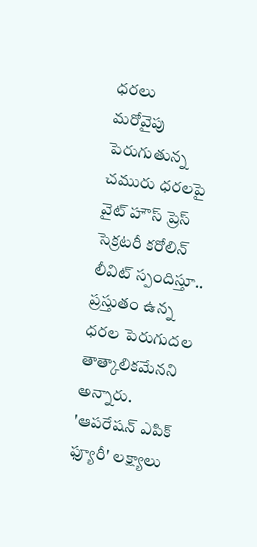ధరలు
మరోవైపు పెరుగుతున్న చమురు ధరలపై వైట్ హౌస్ ప్రెస్ సెక్రటరీ కరోలిన్ లీవిట్ స్పందిస్తూ.. ప్రస్తుతం ఉన్న ధరల పెరుగుదల తాత్కాలికమేనని అన్నారు. 'ఆపరేషన్ ఎపిక్ ఫ్యూరీ' లక్ష్యాలు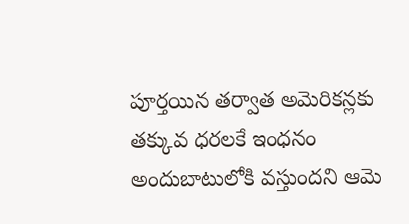పూర్తయిన తర్వాత అమెరికన్లకు తక్కువ ధరలకే ఇంధనం అందుబాటులోకి వస్తుందని ఆమె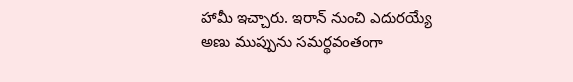హామీ ఇచ్చారు. ఇరాన్ నుంచి ఎదురయ్యే అణు ముప్పును సమర్థవంతంగా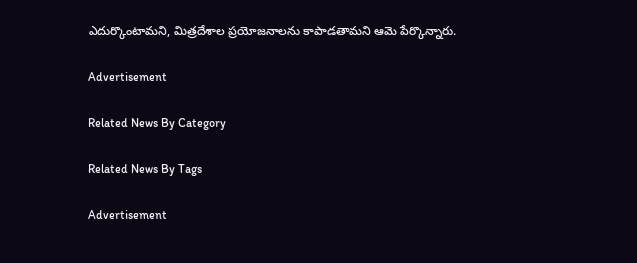ఎదుర్కొంటామని, మిత్రదేశాల ప్రయోజనాలను కాపాడతామని ఆమె పేర్కొన్నారు.

Advertisement

Related News By Category

Related News By Tags

Advertisement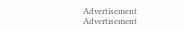Advertisement
Advertisement